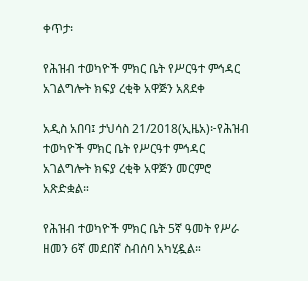ቀጥታ፡

የሕዝብ ተወካዮች ምክር ቤት የሥርዓተ ምኅዳር አገልግሎት ክፍያ ረቂቅ አዋጅን አጸደቀ

አዲስ አበባ፤ ታህሳስ 21/2018(ኢዜአ)፦የሕዝብ ተወካዮች ምክር ቤት የሥርዓተ ምኅዳር አገልግሎት ክፍያ ረቂቅ አዋጅን መርምሮ አጽድቋል።

የሕዝብ ተወካዮች ምክር ቤት 5ኛ ዓመት የሥራ ዘመን 6ኛ መደበኛ ስብሰባ አካሂዷል።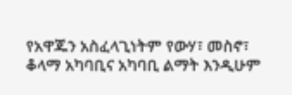የአዋጁን አስፈላጊነትም የውሃ፣ መስኖ፣ ቆላማ አካባቢና አካባቢ ልማት እንዲሁም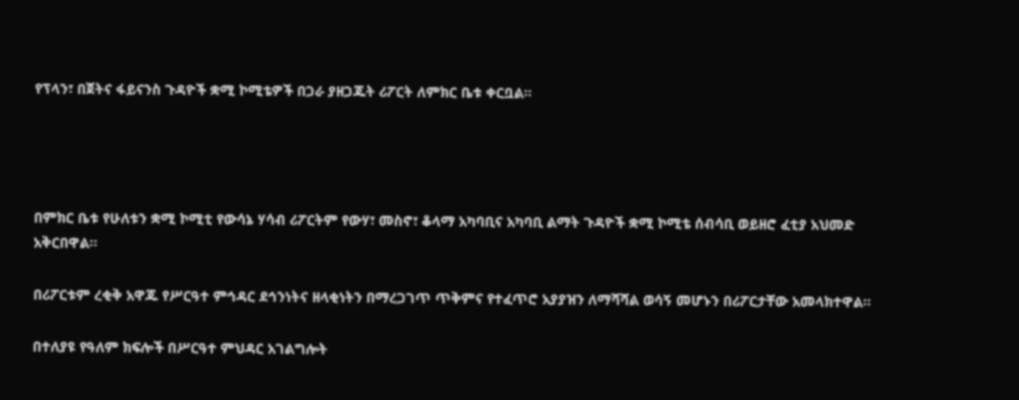የፕላን፣ በጀትና ፋይናንስ ጉዳዮች ቋሚ ኮሚቴዎች በጋራ ያዘጋጁት ሪፖርት ለምክር ቤቱ ቀርቧል።




በምክር ቤቱ የሁለቱን ቋሚ ኮሚቲ የውሳኔ ሃሳብ ሪፖርትም የውሃ፣ መስኖ፣ ቆላማ አካባቢና አካባቢ ልማት ጉዳዮች ቋሚ ኮሚቴ ሰብሳቢ ወይዘሮ ፈቲያ አህመድ አቅርበዋል፡፡

በሪፖርቱም ረቂቅ አዋጁ የሥርዓተ ምኅዳር ደኅንነትና ዘላቂነትን በማረጋገጥ ጥቅምና የተፈጥሮ አያያዝን ለማሻሻል ወሳኝ መሆኑን በሪፖርታቸው አመላክተዋል።

በተለያዩ የዓለም ክፍሎች በሥርዓተ ምህዳር አገልግሎት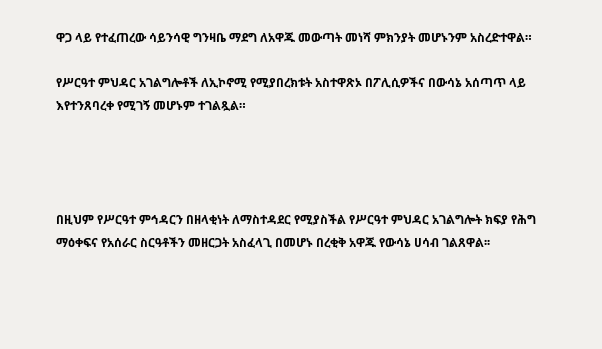ዋጋ ላይ የተፈጠረው ሳይንሳዊ ግንዛቤ ማደግ ለአዋጁ መውጣት መነሻ ምክንያት መሆኑንም አስረድተዋል።

የሥርዓተ ምህዳር አገልግሎቶች ለኢኮኖሚ የሚያበረክቱት አስተዋጽኦ በፖሊሲዎችና በውሳኔ አሰጣጥ ላይ እየተንጸባረቀ የሚገኝ መሆኑም ተገልጿል።




በዚህም የሥርዓተ ምኅዳርን በዘላቂነት ለማስተዳደር የሚያስችል የሥርዓተ ምህዳር አገልግሎት ክፍያ የሕግ ማዕቀፍና የአሰራር ስርዓቶችን መዘርጋት አስፈላጊ በመሆኑ በረቂቅ አዋጁ የውሳኔ ሀሳብ ገልጸዋል፡፡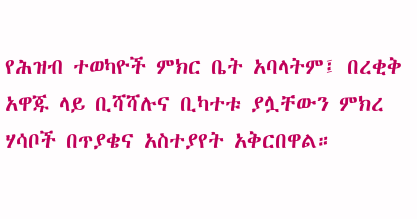የሕዝብ ተወካዮች ምክር ቤት አባላትም፤ በረቂቅ አዋጁ ላይ ቢሻሻሉና ቢካተቱ ያሏቸውን ምክረ ሃሳቦች በጥያቄና አስተያየት አቅርበዋል።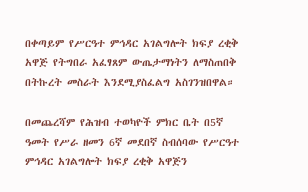በቀጣይም የሥርዓተ ምኅዳር አገልግሎት ክፍያ ረቂቅ አዋጅ የትግበራ አፈፃጸም ውጤታማነትን ለማስጠበቅ በትኩረት መስራት እንደሚያስፈልግ አስገንዝበዋል።

በመጨረሻም የሕዝብ ተወካዮች ምክር ቤት በ5ኛ ዓመት የሥራ ዘመን 6ኛ መደበኛ ስብሰባው የሥርዓተ ምኅዳር አገልግሎት ክፍያ ረቂቅ አዋጅን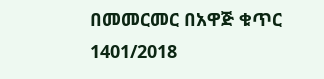በመመርመር በአዋጅ ቁጥር 1401/2018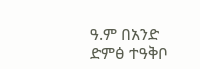ዓ.ም በአንድ ድምፅ ተዓቅቦ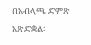በአብላጫ ድምጽ አጽድቋል፡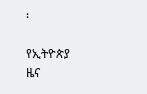፡

የኢትዮጵያ ዜና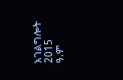አገልግሎት
2015
ዓ.ም